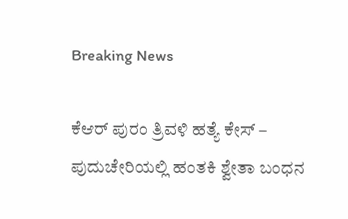Breaking News

ಕೆಆರ್ ಪುರಂ ತ್ರಿವಳಿ ಹತ್ಯೆ ಕೇಸ್ – ಪುದುಚೇರಿಯಲ್ಲಿ ಹಂತಕಿ ಶ್ವೇತಾ ಬಂಧನ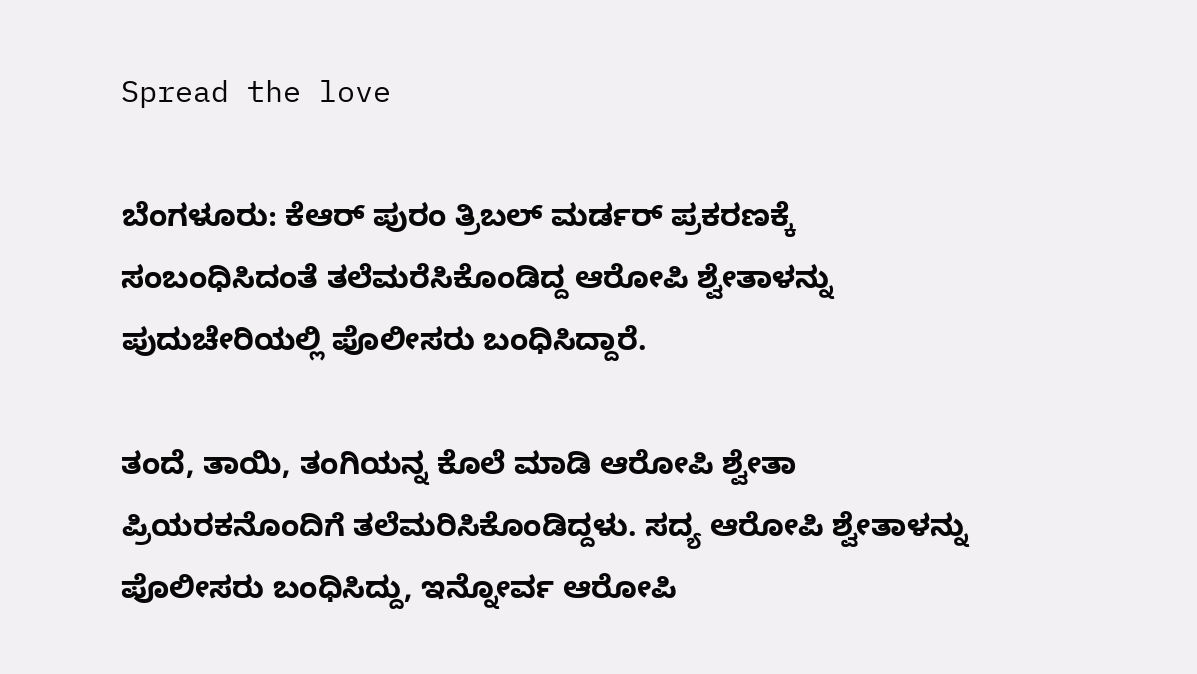Spread the love

ಬೆಂಗಳೂರು: ಕೆಆರ್ ಪುರಂ ತ್ರಿಬಲ್ ಮರ್ಡರ್ ಪ್ರಕರಣಕ್ಕೆ ಸಂಬಂಧಿಸಿದಂತೆ ತಲೆಮರೆಸಿಕೊಂಡಿದ್ದ ಆರೋಪಿ ಶ್ವೇತಾಳನ್ನು ಪುದುಚೇರಿಯಲ್ಲಿ ಪೊಲೀಸರು ಬಂಧಿಸಿದ್ದಾರೆ.

ತಂದೆ, ತಾಯಿ, ತಂಗಿಯನ್ನ ಕೊಲೆ ಮಾಡಿ ಆರೋಪಿ ಶ್ವೇತಾ ಪ್ರಿಯರಕನೊಂದಿಗೆ ತಲೆಮರಿಸಿಕೊಂಡಿದ್ದಳು. ಸದ್ಯ ಆರೋಪಿ ಶ್ವೇತಾಳನ್ನು ಪೊಲೀಸರು ಬಂಧಿಸಿದ್ದು, ಇನ್ನೋರ್ವ ಆರೋಪಿ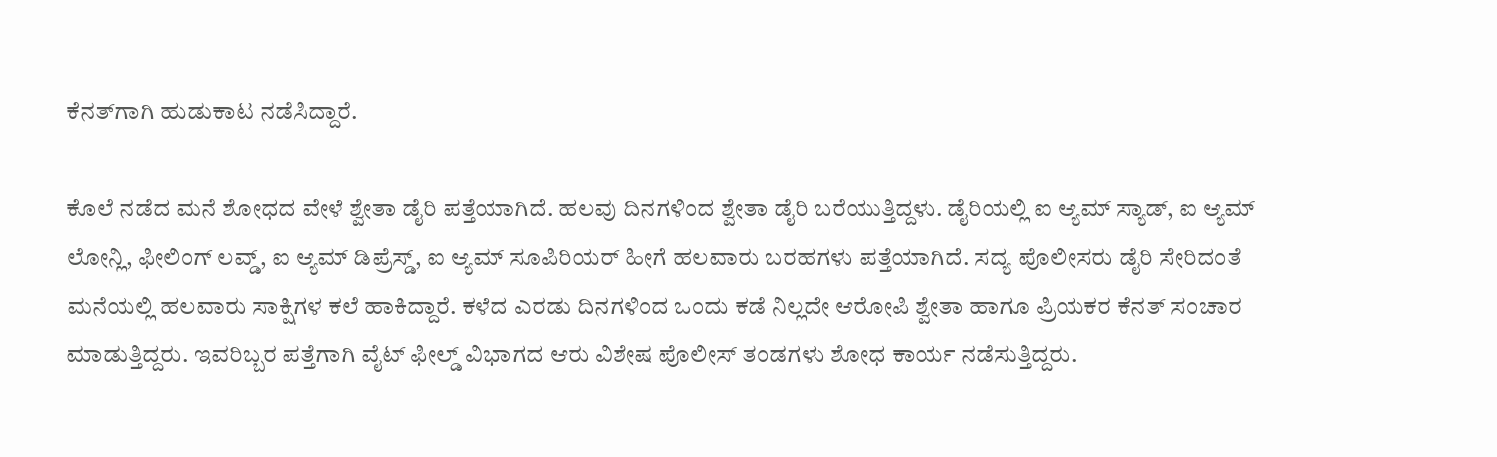ಕೆನತ್‌ಗಾಗಿ ಹುಡುಕಾಟ ನಡೆಸಿದ್ದಾರೆ.

ಕೊಲೆ ನಡೆದ ಮನೆ ಶೋಧದ ವೇಳೆ ಶ್ವೇತಾ ಡೈರಿ ಪತ್ತೆಯಾಗಿದೆ. ಹಲವು ದಿನಗಳಿಂದ ಶ್ವೇತಾ ಡೈರಿ ಬರೆಯುತ್ತಿದ್ದಳು. ಡೈರಿಯಲ್ಲಿ ಐ ಆ್ಯಮ್ ಸ್ಯಾಡ್, ಐ ಆ್ಯಮ್ ಲೋನ್ಲಿ, ಫೀಲಿಂಗ್ ಲವ್ಡ್, ಐ ಆ್ಯಮ್ ಡಿಪ್ರೆಸ್ಡ್, ಐ ಆ್ಯಮ್ ಸೂಪಿರಿಯರ್ ಹೀಗೆ ಹಲವಾರು ಬರಹಗಳು ಪತ್ತೆಯಾಗಿದೆ. ಸದ್ಯ ಪೊಲೀಸರು ಡೈರಿ ಸೇರಿದಂತೆ ಮನೆಯಲ್ಲಿ ಹಲವಾರು ಸಾಕ್ಷಿಗಳ ಕಲೆ ಹಾಕಿದ್ದಾರೆ. ಕಳೆದ ಎರಡು ದಿನಗಳಿಂದ ಒಂದು ಕಡೆ ನಿಲ್ಲದೇ ಆರೋಪಿ ಶ್ವೇತಾ ಹಾಗೂ ಪ್ರಿಯಕರ ಕೆನತ್ ಸಂಚಾರ ಮಾಡುತ್ತಿದ್ದರು. ಇವರಿಬ್ಬರ ಪತ್ತೆಗಾಗಿ ವೈಟ್ ಫೀಲ್ಡ್ ವಿಭಾಗದ ಆರು ವಿಶೇಷ ಪೊಲೀಸ್ ತಂಡಗಳು ಶೋಧ ಕಾರ್ಯ ನಡೆಸುತ್ತಿದ್ದರು.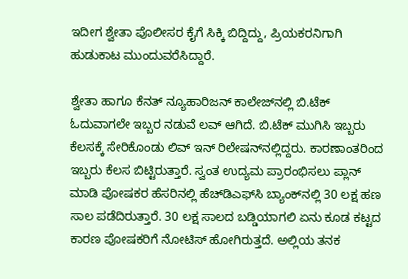ಇದೀಗ ಶ್ವೇತಾ ಪೊಲೀಸರ ಕೈಗೆ ಸಿಕ್ಕಿ ಬಿದ್ದಿದ್ದು, ಪ್ರಿಯಕರನಿಗಾಗಿ ಹುಡುಕಾಟ ಮುಂದುವರೆಸಿದ್ದಾರೆ.

ಶ್ವೇತಾ ಹಾಗೂ ಕೆನತ್ ನ್ಯೂಹಾರಿಜನ್ ಕಾಲೇಜ್‌ನಲ್ಲಿ ಬಿ.ಟೆಕ್ ಓದುವಾಗಲೇ ಇಬ್ಬರ ನಡುವೆ ಲವ್ ಆಗಿದೆ. ಬಿ.ಟೆಕ್ ಮುಗಿಸಿ ಇಬ್ಬರು ಕೆಲಸಕ್ಕೆ ಸೇರಿಕೊಂಡು ಲಿವ್ ಇನ್ ರಿಲೇಷನ್‌ನಲ್ಲಿದ್ದರು. ಕಾರಣಾಂತರಿಂದ ಇಬ್ಬರು ಕೆಲಸ ಬಿಟ್ಟಿರುತ್ತಾರೆ. ಸ್ವಂತ ಉದ್ಯಮ ಪ್ರಾರಂಭಿಸಲು ಪ್ಲಾನ್ ಮಾಡಿ ಪೋಷಕರ ಹೆಸರಿನಲ್ಲಿ ಹೆಚ್‌ಡಿಎಫ್‌ಸಿ ಬ್ಯಾಂಕ್‌ನಲ್ಲಿ 30 ಲಕ್ಷ ಹಣ ಸಾಲ ಪಡೆದಿರುತ್ತಾರೆ. 30 ಲಕ್ಷ ಸಾಲದ ಬಡ್ಡಿಯಾಗಲಿ ಏನು ಕೂಡ ಕಟ್ಟದ ಕಾರಣ ಪೋಷಕರಿಗೆ ನೋಟಿಸ್ ಹೋಗಿರುತ್ತದೆ. ಅಲ್ಲಿಯ ತನಕ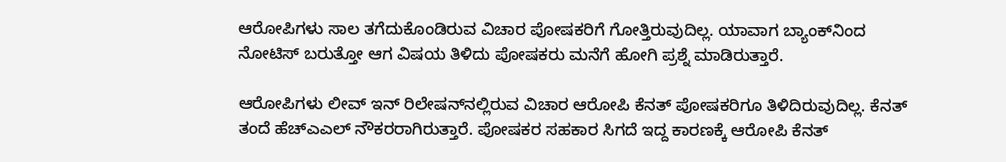ಆರೋಪಿಗಳು ಸಾಲ ತಗೆದುಕೊಂಡಿರುವ ವಿಚಾರ ಪೋಷಕರಿಗೆ ಗೋತ್ತಿರುವುದಿಲ್ಲ. ಯಾವಾಗ ಬ್ಯಾಂಕ್‌ನಿಂದ ನೋಟಿಸ್ ಬರುತ್ತೋ ಆಗ ವಿಷಯ ತಿಳಿದು ಪೋಷಕರು ಮನೆಗೆ ಹೋಗಿ ಪ್ರಶ್ನೆ ಮಾಡಿರುತ್ತಾರೆ.

ಆರೋಪಿಗಳು ಲೀವ್ ಇನ್ ರಿಲೇಷನ್‌ನಲ್ಲಿರುವ ವಿಚಾರ ಆರೋಪಿ ಕೆನತ್ ಪೋಷಕರಿಗೂ ತಿಳಿದಿರುವುದಿಲ್ಲ. ಕೆನತ್ ತಂದೆ ಹೆಚ್‌ಎಎಲ್ ನೌಕರರಾಗಿರುತ್ತಾರೆ. ಪೋಷಕರ ಸಹಕಾರ ಸಿಗದೆ ಇದ್ದ ಕಾರಣಕ್ಕೆ ಆರೋಪಿ ಕೆನತ್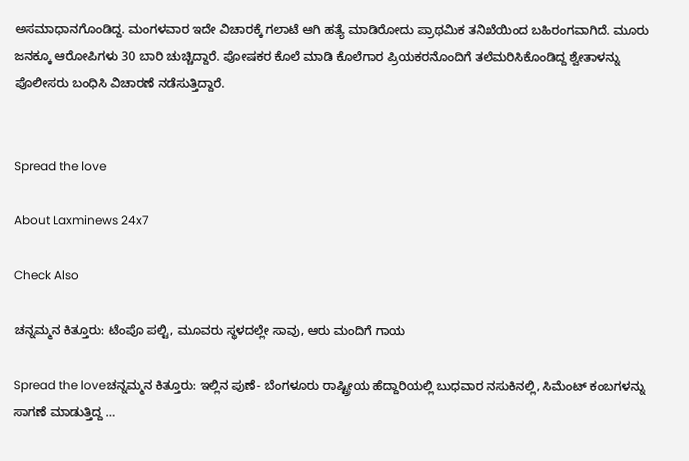ಅಸಮಾಧಾನಗೊಂಡಿದ್ದ. ಮಂಗಳವಾರ ಇದೇ ವಿಚಾರಕ್ಕೆ ಗಲಾಟೆ ಆಗಿ ಹತ್ಯೆ ಮಾಡಿರೋದು ಪ್ರಾಥಮಿಕ ತನಿಖೆಯಿಂದ ಬಹಿರಂಗವಾಗಿದೆ. ಮೂರು ಜನಕ್ಕೂ ಆರೋಪಿಗಳು 30 ಬಾರಿ ಚುಚ್ಚಿದ್ದಾರೆ. ಪೋಷಕರ ಕೊಲೆ ಮಾಡಿ ಕೊಲೆಗಾರ ಪ್ರಿಯಕರನೊಂದಿಗೆ ತಲೆಮರಿಸಿಕೊಂಡಿದ್ದ ಶ್ವೇತಾಳನ್ನು ಪೊಲೀಸರು ಬಂಧಿಸಿ ವಿಚಾರಣೆ ನಡೆಸುತ್ತಿದ್ದಾರೆ.


Spread the love

About Laxminews 24x7

Check Also

ಚನ್ನಮ್ಮನ ಕಿತ್ತೂರು: ಟೆಂಪೊ ಪಲ್ಟಿ, ಮೂವರು ಸ್ಥಳದಲ್ಲೇ ಸಾವು, ಆರು ಮಂದಿಗೆ ಗಾಯ

Spread the loveಚನ್ನಮ್ಮನ ಕಿತ್ತೂರು: ಇಲ್ಲಿನ ಪುಣೆ- ಬೆಂಗಳೂರು ರಾಷ್ಟ್ರೀಯ ಹೆದ್ದಾರಿಯಲ್ಲಿ ಬುಧವಾರ ನಸುಕಿನಲ್ಲಿ, ಸಿಮೆಂಟ್‌ ಕಂಬಗಳನ್ನು ಸಾಗಣೆ ಮಾಡುತ್ತಿದ್ದ …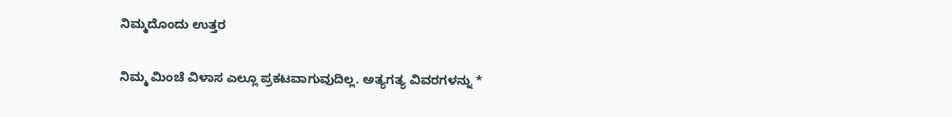ನಿಮ್ಮದೊಂದು ಉತ್ತರ

ನಿಮ್ಮ ಮಿಂಚೆ ವಿಳಾಸ ಎಲ್ಲೂ ಪ್ರಕಟವಾಗುವುದಿಲ್ಲ. ಅತ್ಯಗತ್ಯ ವಿವರಗಳನ್ನು *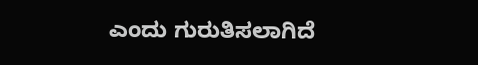ಎಂದು ಗುರುತಿಸಲಾಗಿದೆ